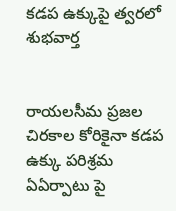కడప ఉక్కుపై త్వరలో శుభవార్త


రాయలసీమ ప్రజల చిరకాల కోరికైనా కడప ఉక్కు పరిశ్రమ ఏఏర్పాటు పై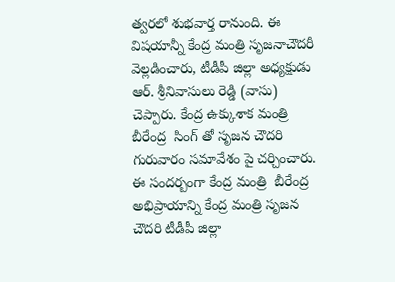త్వరలో శుభవార్త రానుంది. ఈ విషయాన్నీ కేంద్ర మంత్రి సృజనాచౌదరీ వెల్లడించారు, టీడీపీ జిల్లా అధ్యక్షుడు ఆర్. శ్రీనివాసులు రెడ్డి (వాసు) చెప్పారు. కేంద్ర ఉక్కుశాక మంత్రి బీరేంద్ర  సింగ్ తో సృజన చౌదరి గురువారం సమావేశం పై చర్చించారు. ఈ సందర్బంగా కేంద్ర మంత్రి  బీరేంద్ర అభిప్రాయాన్ని కేంద్ర మంత్రి సృజన చౌదరి టీడీపీ జిల్లా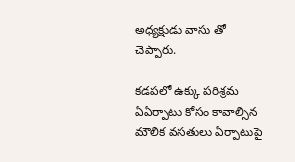అధ్యక్షుడు వాసు తో చెప్పారు.

కడపలో ఉక్కు పరిశ్రమ ఏఏర్పాటు కోసం కావాల్సిన మౌలిక వసతులు ఏర్పాటుపై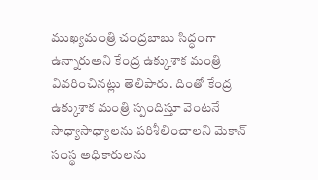ముఖ్యమంత్రి చంద్రబాబు సిద్ధంగా ఉన్నారుఅని కేంద్ర ఉక్కుశాక మంత్రి వివరించినట్లు తెలిపారు. దింతో కేంద్ర ఉక్కుశాక మంత్రి స్పందిస్తూ వెంటనే సాధ్యాసాధ్యాలను పరిశీలించాలని మెకాన్ సంస్థ అధికారులను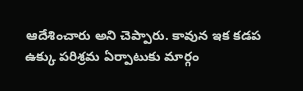ఆదేశించారు అని చెప్పారు. కావున ఇక కడప ఉక్కు పరిశ్రమ ఏర్పాటుకు మార్గం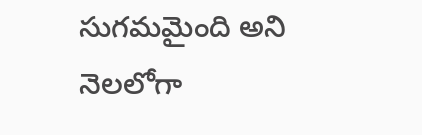సుగమమైంది అని నెలలోగా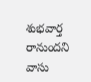శుభవార్త రానుందని వాసు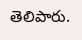తెలిపారు.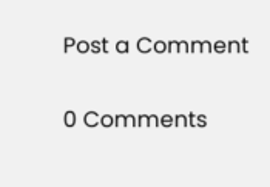Post a Comment

0 Comments